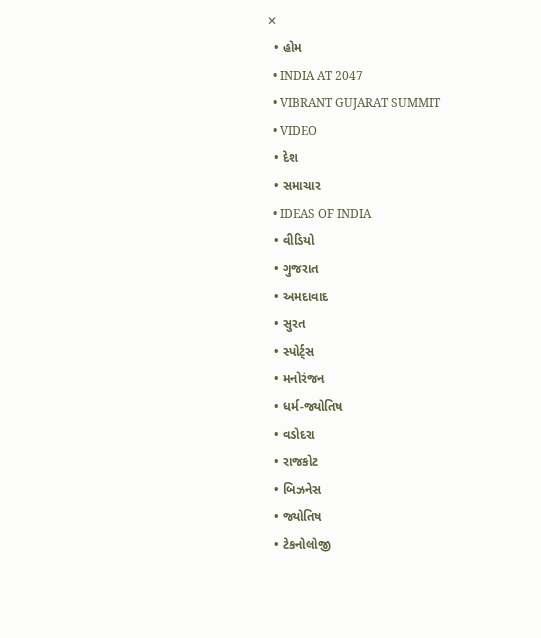✕
  • હોમ
  • INDIA AT 2047
  • VIBRANT GUJARAT SUMMIT
  • VIDEO
  • દેશ
  • સમાચાર
  • IDEAS OF INDIA
  • વીડિયો
  • ગુજરાત
  • અમદાવાદ
  • સુરત
  • સ્પોર્ટ્સ
  • મનોરંજન
  • ધર્મ-જ્યોતિષ
  • વડોદરા
  • રાજકોટ
  • બિઝનેસ
  • જ્યોતિષ
  • ટેકનોલોજી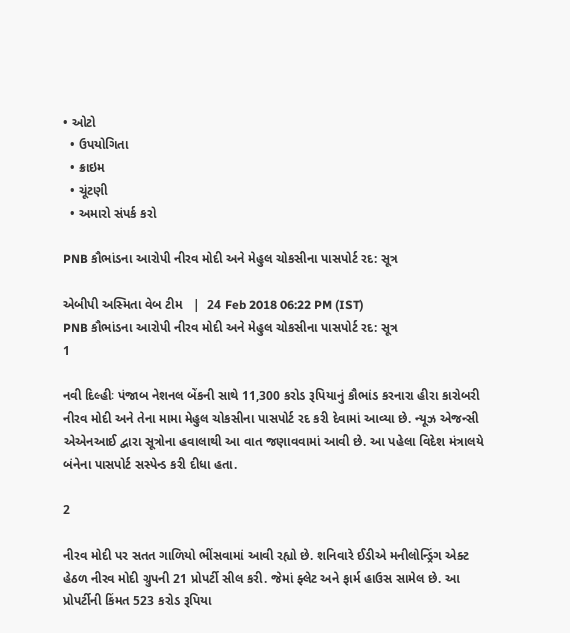• ઓટો
  • ઉપયોગિતા
  • ક્રાઇમ
  • ચૂંટણી
  • અમારો સંપર્ક કરો

PNB કૌભાંડના આરોપી નીરવ મોદી અને મેહુલ ચોકસીના પાસપોર્ટ રદ: સૂત્ર

એબીપી અસ્મિતા વેબ ટીમ   |  24 Feb 2018 06:22 PM (IST)
PNB કૌભાંડના આરોપી નીરવ મોદી અને મેહુલ ચોકસીના પાસપોર્ટ રદ: સૂત્ર
1

નવી દિલ્હીઃ પંજાબ નેશનલ બેંકની સાથે 11,300 કરોડ રૂપિયાનું કૌભાંડ કરનારા હીરા કારોબરી નીરવ મોદી અને તેના મામા મેહુલ ચોકસીના પાસપોર્ટ રદ કરી દેવામાં આવ્યા છે. ન્યૂઝ એજન્સી એએનઆઈ દ્વારા સૂત્રોના હવાલાથી આ વાત જણાવવામાં આવી છે. આ પહેલા વિદેશ મંત્રાલયે બંનેના પાસપોર્ટ સસ્પેન્ડ કરી દીધા હતા.

2

નીરવ મોદી પર સતત ગાળિયો ભીંસવામાં આવી રહ્યો છે. શનિવારે ઈડીએ મનીલોન્ડ્રિંગ એક્ટ હેઠળ નીરવ મોદી ગ્રુપની 21 પ્રોપર્ટી સીલ કરી. જેમાં ફ્લેટ અને ફાર્મ હાઉસ સામેલ છે. આ પ્રોપર્ટીની કિંમત 523 કરોડ રૂપિયા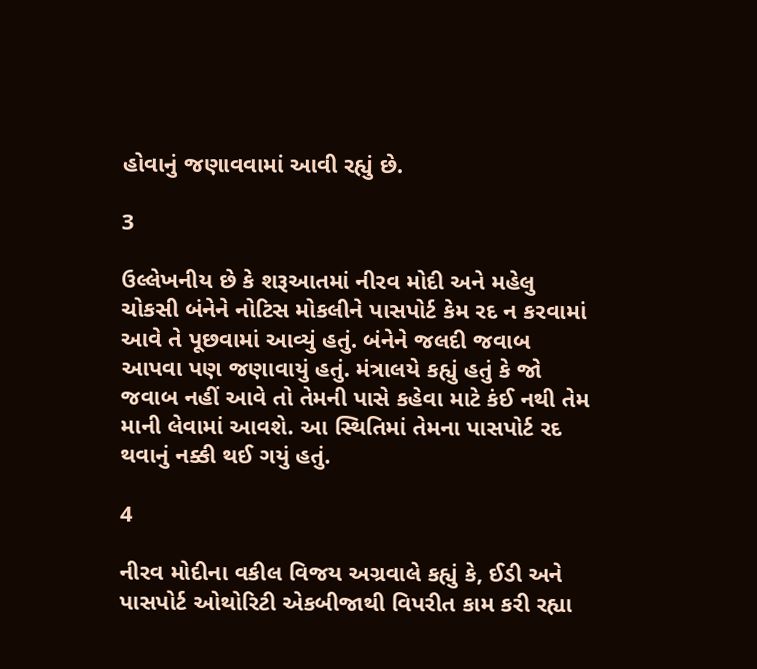હોવાનું જણાવવામાં આવી રહ્યું છે.

3

ઉલ્લેખનીય છે કે શરૂઆતમાં નીરવ મોદી અને મહેલુ ચોકસી બંનેને નોટિસ મોકલીને પાસપોર્ટ કેમ રદ ન કરવામાં આવે તે પૂછવામાં આવ્યું હતું. બંનેને જલદી જવાબ આપવા પણ જણાવાયું હતું. મંત્રાલયે કહ્યું હતું કે જો જવાબ નહીં આવે તો તેમની પાસે કહેવા માટે કંઈ નથી તેમ માની લેવામાં આવશે. આ સ્થિતિમાં તેમના પાસપોર્ટ રદ થવાનું નક્કી થઈ ગયું હતું.

4

નીરવ મોદીના વકીલ વિજય અગ્રવાલે કહ્યું કે, ઈડી અને પાસપોર્ટ ઓથોરિટી એકબીજાથી વિપરીત કામ કરી રહ્યા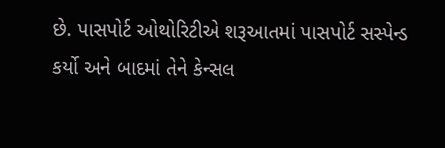છે. પાસપોર્ટ ઓથોરિટીએ શરૂઆતમાં પાસપોર્ટ સસ્પેન્ડ કર્યો અને બાદમાં તેને કેન્સલ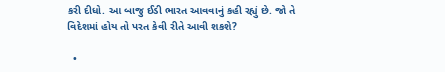કરી દીધો. આ બાજુ ઈડી ભારત આવવાનું કહી રહ્યું છે. જો તે વિદેશમાં હોય તો પરત કેવી રીતે આવી શકશે?

  •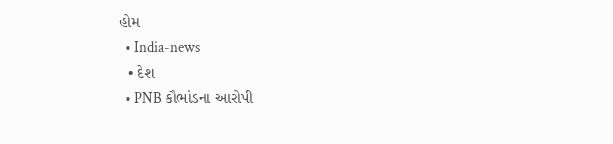હોમ
  • India-news
  • દેશ
  • PNB કૌભાંડના આરોપી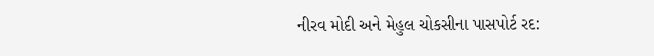નીરવ મોદી અને મેહુલ ચોકસીના પાસપોર્ટ રદ: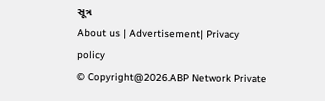સૂત્ર
About us | Advertisement| Privacy policy
© Copyright@2026.ABP Network Private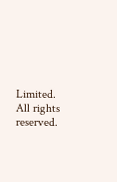Limited. All rights reserved.